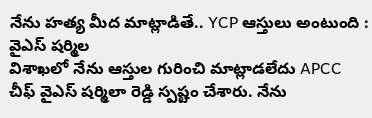నేను హత్య మీద మాట్లాడితే.. YCP ఆస్తులు అంటుంది : వైఎస్ షర్మిల
విశాఖలో నేను ఆస్తుల గురించి మాట్లాడలేదు APCC చీఫ్ వైఎస్ షర్మిలా రెడ్డి స్పష్టం చేశారు. నేను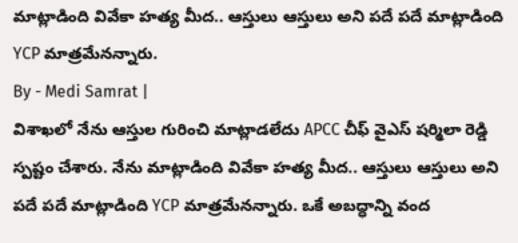మాట్లాడింది వివేకా హత్య మీద.. ఆస్తులు ఆస్తులు అని పదే పదే మాట్లాడింది YCP మాత్రమేనన్నారు.
By - Medi Samrat |
విశాఖలో నేను ఆస్తుల గురించి మాట్లాడలేదు APCC చీఫ్ వైఎస్ షర్మిలా రెడ్డి స్పష్టం చేశారు. నేను మాట్లాడింది వివేకా హత్య మీద.. ఆస్తులు ఆస్తులు అని పదే పదే మాట్లాడింది YCP మాత్రమేనన్నారు. ఒకే అబద్ధాన్ని వంద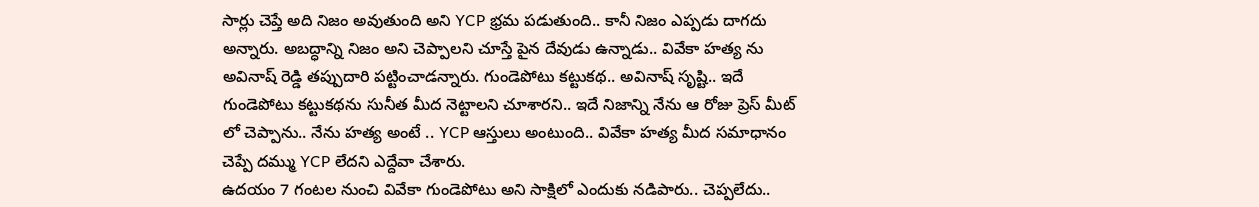సార్లు చెప్తే అది నిజం అవుతుంది అని YCP భ్రమ పడుతుంది.. కానీ నిజం ఎప్పడు దాగదు అన్నారు. అబద్ధాన్ని నిజం అని చెప్పాలని చూస్తే పైన దేవుడు ఉన్నాడు.. వివేకా హత్య ను అవినాష్ రెడ్డి తప్పుదారి పట్టించాడన్నారు. గుండెపోటు కట్టుకథ.. అవినాష్ సృష్టి.. ఇదే గుండెపోటు కట్టుకథను సునీత మీద నెట్టాలని చూశారని.. ఇదే నిజాన్ని నేను ఆ రోజు ప్రెస్ మీట్ లో చెప్పాను.. నేను హత్య అంటే .. YCP ఆస్తులు అంటుంది.. వివేకా హత్య మీద సమాధానం చెప్పే దమ్ము YCP లేదని ఎద్దేవా చేశారు.
ఉదయం 7 గంటల నుంచి వివేకా గుండెపోటు అని సాక్షిలో ఎందుకు నడిపారు.. చెప్పలేదు..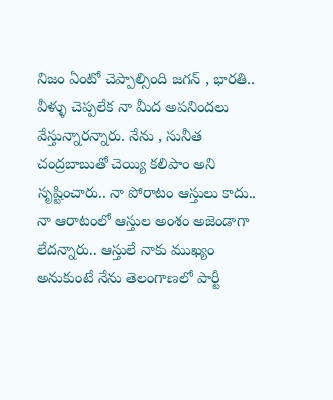నిజం ఏంటో చెప్పాల్సింది జగన్ , భారతి.. వీళ్ళు చెప్పలేక నా మీద అపనిందలు వేస్తున్నారన్నారు. నేను , సునీత చంద్రబాబుతో చెయ్యి కలిపాం అని సృష్టించారు.. నా పోరాటం ఆస్తులు కాదు.. నా ఆరాటంలో ఆస్తుల అంశం అజెండాగా లేదన్నారు.. ఆస్తులే నాకు ముఖ్యం అనుకుంటే నేను తెలంగాణలో పార్టీ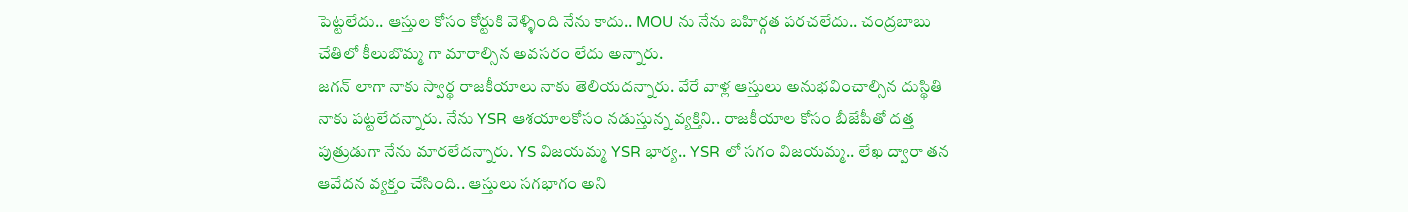పెట్టలేదు.. ఆస్తుల కోసం కోర్టుకి వెళ్ళింది నేను కాదు.. MOU ను నేను బహిర్గత పరచలేదు.. చంద్రబాబు చేతిలో కీలుబొమ్మ గా మారాల్సిన అవసరం లేదు అన్నారు.
జగన్ లాగా నాకు స్వార్థ రాజకీయాలు నాకు తెలియదన్నారు. వేరే వాళ్ల ఆస్తులు అనుభవించాల్సిన దుస్థితి నాకు పట్టలేదన్నారు. నేను YSR ఆశయాలకోసం నడుస్తున్న వ్యక్తిని.. రాజకీయాల కోసం బీజేపీతో దత్త పుత్రుడుగా నేను మారలేదన్నారు. YS విజయమ్మ YSR భార్య.. YSR లో సగం విజయమ్మ.. లేఖ ద్వారా తన ఆవేదన వ్యక్తం చేసింది.. ఆస్తులు సగభాగం అని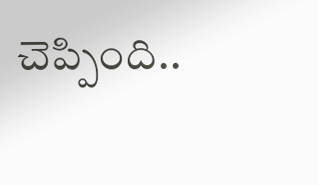చెప్పింది..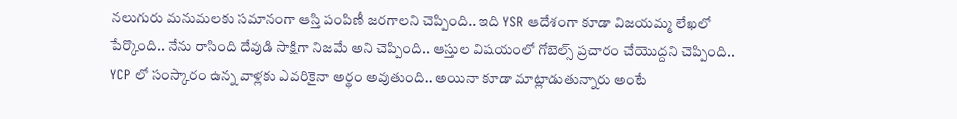నలుగురు మనుమలకు సమానంగా ఆస్తి పంపిణీ జరగాలని చెప్పింది.. ఇది YSR ఆదేశంగా కూడా విజయమ్మ లేఖలో పేర్కొంది.. నేను రాసింది దేవుడి సాక్షిగా నిజమే అని చెప్పింది.. ఆస్తుల విషయంలో గోబెల్స్ ప్రచారం చేయొద్దని చెప్పింది.. YCP లో సంస్కారం ఉన్న వాళ్లకు ఎవరికైనా అర్థం అవుతుంది.. అయినా కూడా మాట్లాడుతున్నారు అంటే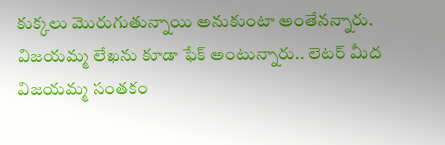కుక్కలు మొరుగుతున్నాయి అనుకుంటా అంతేనన్నారు.
విజయమ్మ లేఖను కూడా ఫేక్ అంటున్నారు.. లెటర్ మీద విజయమ్మ సంతకం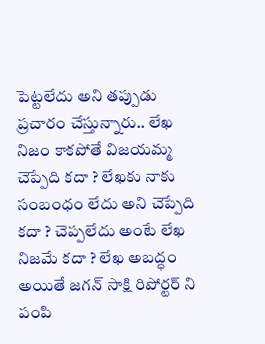పెట్టలేదు అని తప్పుడు ప్రచారం చేస్తున్నారు.. లేఖ నిజం కాకపోతే విజయమ్మ చెప్పేది కదా ? లేఖకు నాకు సంబంధం లేదు అని చెప్పేది కదా ? చెప్పలేదు అంటే లేఖ నిజమే కదా ? లేఖ అబద్ధం అయితే జగన్ సాక్షి రిపోర్టర్ ని పంపి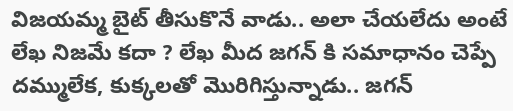విజయమ్మ బైట్ తీసుకొనే వాడు.. అలా చేయలేదు అంటే లేఖ నిజమే కదా ? లేఖ మీద జగన్ కి సమాధానం చెప్పే దమ్ములేక, కుక్కలతో మొరిగిస్తున్నాడు.. జగన్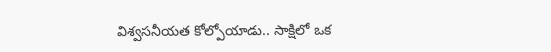విశ్వసనీయత కోల్పోయాడు.. సాక్షిలో ఒక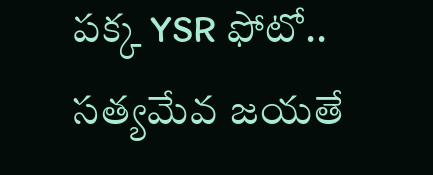పక్క YSR ఫోటో.. సత్యమేవ జయతే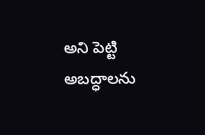అని పెట్టి అబద్ధాలను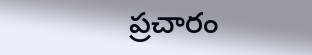ప్రచారం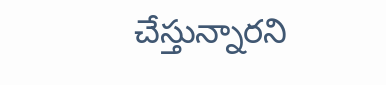చేస్తున్నారని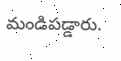మండిపడ్డారు.